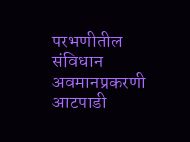परभणीतील संविधान अवमानप्रकरणी आटपाडी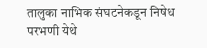तालुका नाभिक संघटनेकडून निषेध
परभणी येथे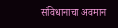संविधानाचा अवमान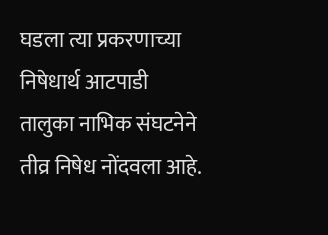घडला त्या प्रकरणाच्या निषेधार्थ आटपाडी तालुका नाभिक संघटनेने तीव्र निषेध नोंदवला आहे.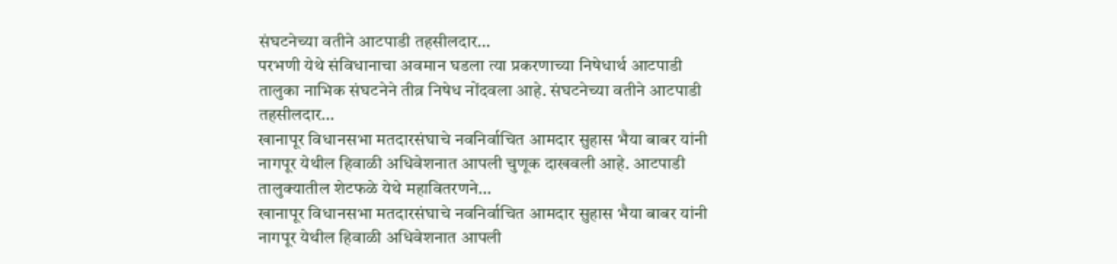संघटनेच्या वतीने आटपाडी तहसीलदार…
परभणी येथे संविधानाचा अवमान घडला त्या प्रकरणाच्या निषेधार्थ आटपाडी तालुका नाभिक संघटनेने तीव्र निषेध नोंदवला आहे. संघटनेच्या वतीने आटपाडी तहसीलदार…
खानापूर विधानसभा मतदारसंघाचे नवनिर्वाचित आमदार सुहास भैया बाबर यांनी नागपूर येथील हिवाळी अधिवेशनात आपली चुणूक दाखवली आहे. आटपाडी तालुक्यातील शेटफळे येथे महावितरणने…
खानापूर विधानसभा मतदारसंघाचे नवनिर्वाचित आमदार सुहास भैया बाबर यांनी नागपूर येथील हिवाळी अधिवेशनात आपली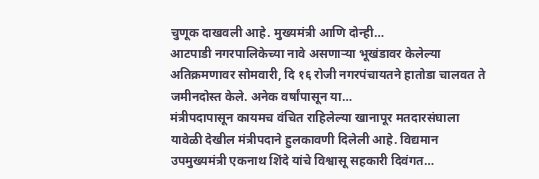चुणूक दाखवली आहे. मुख्यमंत्री आणि दोन्ही…
आटपाडी नगरपालिकेच्या नावे असणाऱ्या भूखंडावर केलेल्या अतिक्रमणावर सोमवारी, दि १६ रोजी नगरपंचायतने हातोडा चालवत ते जमीनदोस्त केले. अनेक वर्षांपासून या…
मंत्रीपदापासून कायमच वंचित राहिलेल्या खानापूर मतदारसंघाला यावेळी देखील मंत्रीपदाने हुलकावणी दिलेली आहे. विद्यमान उपमुख्यमंत्री एकनाथ शिंदे यांचे विश्वासू सहकारी दिवंगत…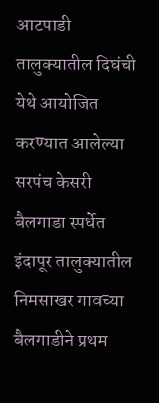आटपाडी तालुक्यातील दिघंची येथे आयोजित करण्यात आलेल्या सरपंच केसरी बैलगाडा स्पर्धेत इंदापूर तालुक्यातील निमसाखर गावच्या बैलगाडीने प्रथम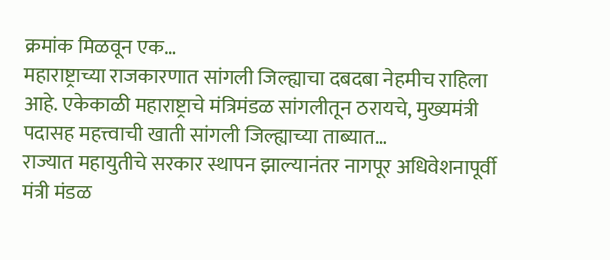क्रमांक मिळवून एक…
महाराष्ट्राच्या राजकारणात सांगली जिल्ह्याचा दबदबा नेहमीच राहिला आहे. एकेकाळी महाराष्ट्राचे मंत्रिमंडळ सांगलीतून ठरायचे, मुख्यमंत्री पदासह महत्त्वाची खाती सांगली जिल्ह्याच्या ताब्यात…
राज्यात महायुतीचे सरकार स्थापन झाल्यानंतर नागपूर अधिवेशनापूर्वी मंत्री मंडळ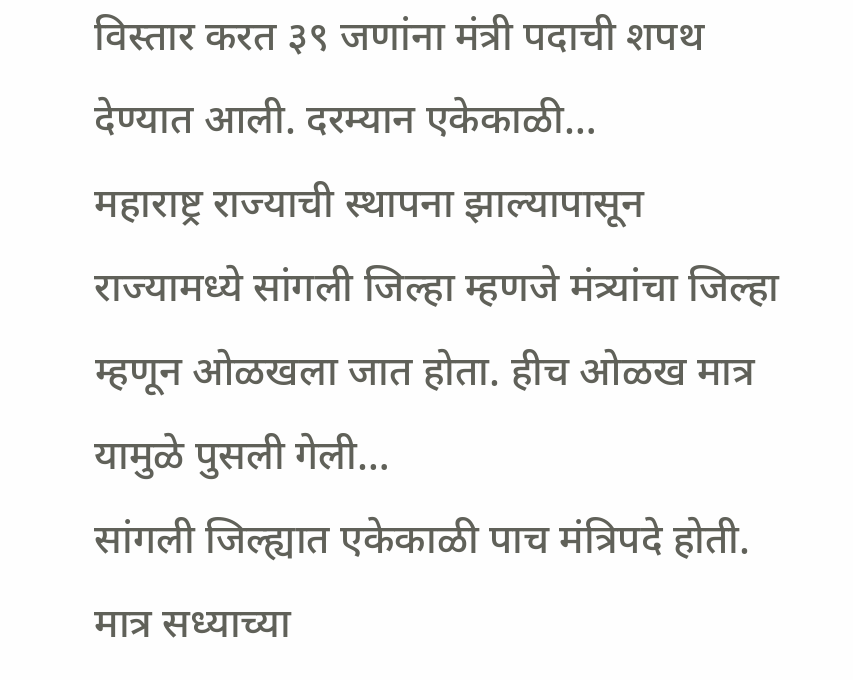विस्तार करत ३९ जणांना मंत्री पदाची शपथ देण्यात आली. दरम्यान एकेकाळी…
महाराष्ट्र राज्याची स्थापना झाल्यापासून राज्यामध्ये सांगली जिल्हा म्हणजे मंत्र्यांचा जिल्हा म्हणून ओळखला जात होता. हीच ओळख मात्र यामुळे पुसली गेली…
सांगली जिल्ह्यात एकेकाळी पाच मंत्रिपदे होती. मात्र सध्याच्या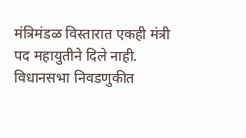मंत्रिमंडळ विस्तारात एकही मंत्री पद महायुतीने दिले नाही. विधानसभा निवडणुकीत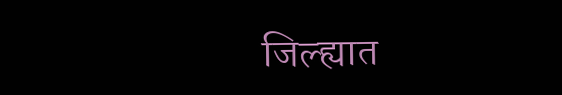जिल्ह्यात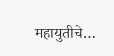महायुतीचे…